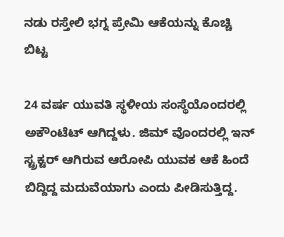ನಡು ರಸ್ತೇಲಿ ಭಗ್ನ ಪ್ರೇಮಿ ಆಕೆಯನ್ನು ಕೊಚ್ಚಿ ಬಿಟ್ಟ

24 ವರ್ಷ ಯುವತಿ ಸ್ಥಳೀಯ ಸಂಸ್ಥೆಯೊಂದರಲ್ಲಿ ಅಕೌಂಟೆಟ್ ಆಗಿದ್ದಳು. ಜಿಮ್ ವೊಂದರಲ್ಲಿ ಇನ್ ಸ್ಟ್ರಕ್ಟರ್ ಆಗಿರುವ ಆರೋಪಿ ಯುವಕ ಆಕೆ ಹಿಂದೆ ಬಿದ್ದಿದ್ದ ಮದುವೆಯಾಗು ಎಂದು ಪೀಡಿಸುತ್ತಿದ್ದ.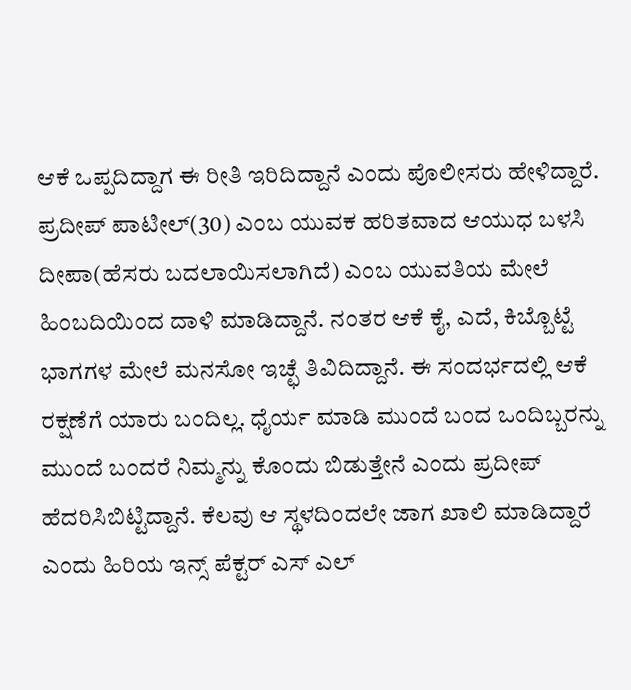ಆಕೆ ಒಪ್ಪದಿದ್ದಾಗ ಈ ರೀತಿ ಇರಿದಿದ್ದಾನೆ ಎಂದು ಪೊಲೀಸರು ಹೇಳಿದ್ದಾರೆ.
ಪ್ರದೀಪ್ ಪಾಟೀಲ್(30) ಎಂಬ ಯುವಕ ಹರಿತವಾದ ಆಯುಧ ಬಳಸಿ ದೀಪಾ(ಹೆಸರು ಬದಲಾಯಿಸಲಾಗಿದೆ) ಎಂಬ ಯುವತಿಯ ಮೇಲೆ ಹಿಂಬದಿಯಿಂದ ದಾಳಿ ಮಾಡಿದ್ದಾನೆ. ನಂತರ ಆಕೆ ಕೈ, ಎದೆ, ಕಿಬ್ಬೊಟ್ಟೆ ಭಾಗಗಳ ಮೇಲೆ ಮನಸೋ ಇಚ್ಛೆ ತಿವಿದಿದ್ದಾನೆ. ಈ ಸಂದರ್ಭದಲ್ಲಿ ಆಕೆ ರಕ್ಷಣೆಗೆ ಯಾರು ಬಂದಿಲ್ಲ. ಧೈರ್ಯ ಮಾಡಿ ಮುಂದೆ ಬಂದ ಒಂದಿಬ್ಬರನ್ನು ಮುಂದೆ ಬಂದರೆ ನಿಮ್ಮನ್ನು ಕೊಂದು ಬಿಡುತ್ತೇನೆ ಎಂದು ಪ್ರದೀಪ್ ಹೆದರಿಸಿಬಿಟ್ಟಿದ್ದಾನೆ. ಕೆಲವು ಆ ಸ್ಥಳದಿಂದಲೇ ಜಾಗ ಖಾಲಿ ಮಾಡಿದ್ದಾರೆ ಎಂದು ಹಿರಿಯ ಇನ್ಸ್ ಪೆಕ್ಟರ್ ಎಸ್ ಎಲ್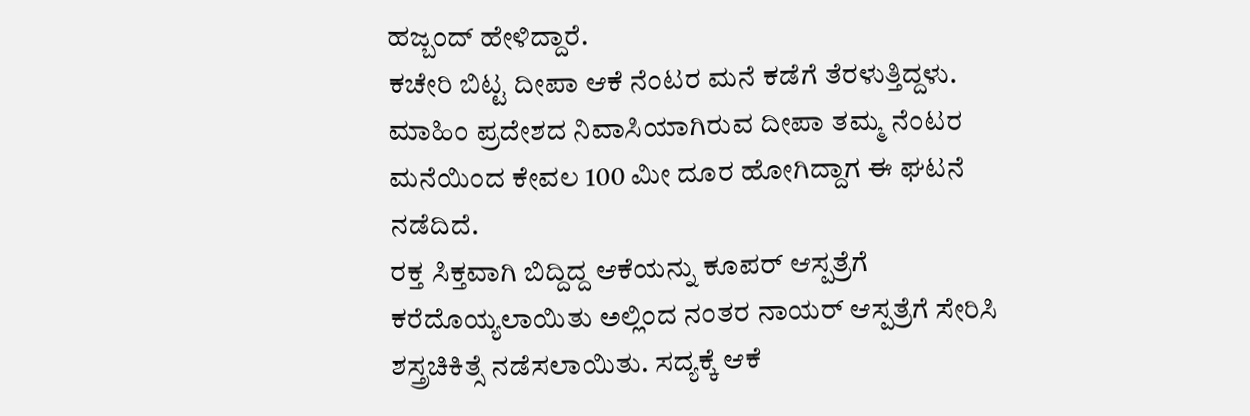ಹಜ್ಬಂದ್ ಹೇಳಿದ್ದಾರೆ.
ಕಚೇರಿ ಬಿಟ್ಟ ದೀಪಾ ಆಕೆ ನೆಂಟರ ಮನೆ ಕಡೆಗೆ ತೆರಳುತ್ತಿದ್ದಳು. ಮಾಹಿಂ ಪ್ರದೇಶದ ನಿವಾಸಿಯಾಗಿರುವ ದೀಪಾ ತಮ್ಮ ನೆಂಟರ ಮನೆಯಿಂದ ಕೇವಲ 100 ಮೀ ದೂರ ಹೋಗಿದ್ದಾಗ ಈ ಘಟನೆ ನಡೆದಿದೆ.
ರಕ್ತ ಸಿಕ್ತವಾಗಿ ಬಿದ್ದಿದ್ದ ಆಕೆಯನ್ನು ಕೂಪರ್ ಆಸ್ಪತ್ರೆಗೆ ಕರೆದೊಯ್ಯಲಾಯಿತು ಅಲ್ಲಿಂದ ನಂತರ ನಾಯರ್ ಆಸ್ಪತ್ರೆಗೆ ಸೇರಿಸಿ ಶಸ್ತ್ರಚಿಕಿತ್ಸೆ ನಡೆಸಲಾಯಿತು. ಸದ್ಯಕ್ಕೆ ಆಕೆ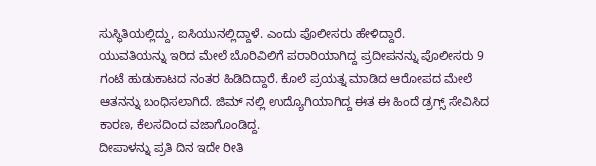ಸುಸ್ಥಿತಿಯಲ್ಲಿದ್ದು, ಐಸಿಯುನಲ್ಲಿದ್ದಾಳೆ. ಎಂದು ಪೊಲೀಸರು ಹೇಳಿದ್ದಾರೆ.
ಯುವತಿಯನ್ನು ಇರಿದ ಮೇಲೆ ಬೊರಿವಿಲಿಗೆ ಪರಾರಿಯಾಗಿದ್ದ ಪ್ರದೀಪನನ್ನು ಪೊಲೀಸರು 9 ಗಂಟೆ ಹುಡುಕಾಟದ ನಂತರ ಹಿಡಿದಿದ್ದಾರೆ. ಕೊಲೆ ಪ್ರಯತ್ನ ಮಾಡಿದ ಆರೋಪದ ಮೇಲೆ ಆತನನ್ನು ಬಂಧಿಸಲಾಗಿದೆ. ಜಿಮ್ ನಲ್ಲಿ ಉದ್ಯೊಗಿಯಾಗಿದ್ದ ಈತ ಈ ಹಿಂದೆ ಡ್ರಗ್ಸ್ ಸೇವಿಸಿದ ಕಾರಣ, ಕೆಲಸದಿಂದ ವಜಾಗೊಂಡಿದ್ದ.
ದೀಪಾಳನ್ನು ಪ್ರತಿ ದಿನ ಇದೇ ರೀತಿ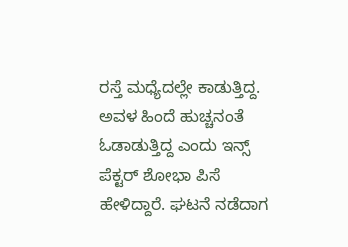ರಸ್ತೆ ಮಧ್ಯೆದಲ್ಲೇ ಕಾಡುತ್ತಿದ್ದ. ಅವಳ ಹಿಂದೆ ಹುಚ್ಚನಂತೆ ಓಡಾಡುತ್ತಿದ್ದ ಎಂದು ಇನ್ಸ್ ಪೆಕ್ಟರ್ ಶೋಭಾ ಪಿಸೆ ಹೇಳಿದ್ದಾರೆ. ಘಟನೆ ನಡೆದಾಗ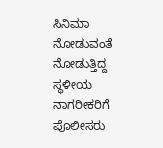ಸಿನಿಮಾ ನೋಡುವಂತೆ ನೋಡುತ್ತಿದ್ದ ಸ್ಥಳೀಯ ನಾಗರೀಕರಿಗೆ ಪೊಲೀಸರು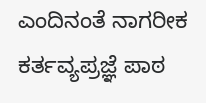ಎಂದಿನಂತೆ ನಾಗರೀಕ ಕರ್ತವ್ಯಪ್ರಜ್ಞೆ ಪಾಠ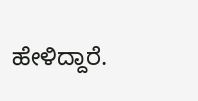ಹೇಳಿದ್ದಾರೆ.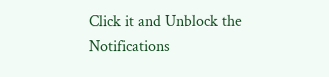Click it and Unblock the Notifications